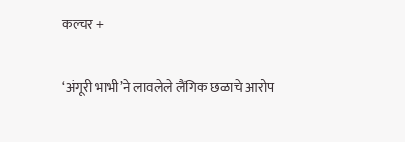कल्चर +

‘अंगूरी भाभी’ने लावलेले लैंगिक छळाचे आरोप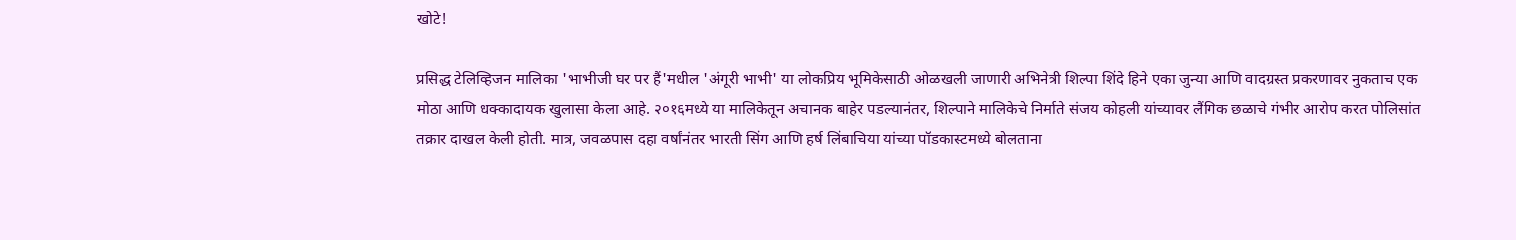खोटे!

प्रसिद्ध टेलिव्हिजन मालिका 'भाभीजी घर पर हैं'मधील 'अंगूरी भाभी' या लोकप्रिय भूमिकेसाठी ओळखली जाणारी अभिनेत्री शिल्पा शिंदे हिने एका जुन्या आणि वादग्रस्त प्रकरणावर नुकताच एक मोठा आणि धक्कादायक खुलासा केला आहे. २०१६मध्ये या मालिकेतून अचानक बाहेर पडल्यानंतर, शिल्पाने मालिकेचे निर्माते संजय कोहली यांच्यावर लैंगिक छळाचे गंभीर आरोप करत पोलिसांत तक्रार दाखल केली होती. मात्र, जवळपास दहा वर्षांनंतर भारती सिंग आणि हर्ष लिंबाचिया यांच्या पॉडकास्टमध्ये बोलताना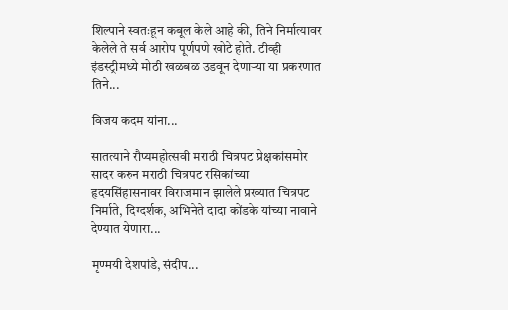शिल्पाने स्वतःहून कबूल केले आहे की, तिने निर्मात्यावर केलेले ते सर्व आरोप पूर्णपणे खोटे होते. टीव्ही इंडस्ट्रीमध्ये मोठी खळबळ उडवून देणाऱ्या या प्रकरणात तिने...

विजय कदम यांना...

सातत्याने रौप्यमहोत्सवी मराठी चित्रपट प्रेक्षकांसमोर सादर करुन मराठी चित्रपट रसिकांच्या हृदयसिंहासनावर विराजमान झालेले प्रख्यात चित्रपट निर्माते, दिग्दर्शक, अभिनेते दादा कोंडके यांच्या नावाने देण्यात येणारा...

मृण्मयी देशपांडे, संदीप...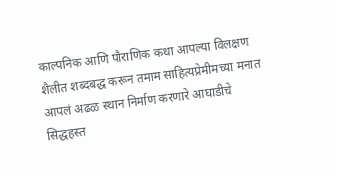काल्पनिक आणि पौराणिक कथा आपल्या विलक्षण शैलीत शब्दबद्ध करून तमाम साहित्यप्रेमीमच्या मनात आपलं अढळ स्थान निर्माण करणारे आघाडीचे सिद्धहस्त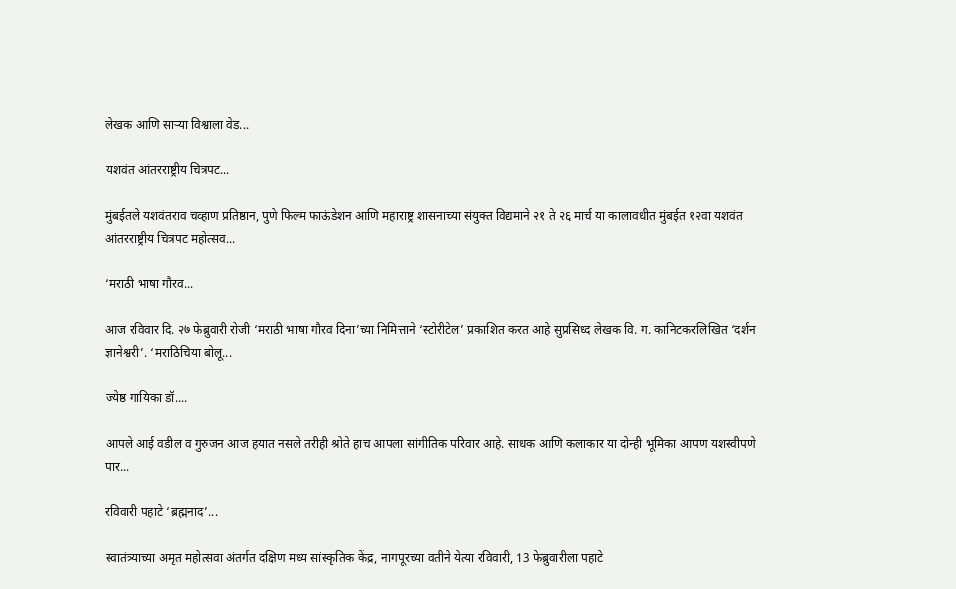लेखक आणि साऱ्या विश्वाला वेड...

यशवंत आंतरराष्ट्रीय चित्रपट...

मुंबईतले यशवंतराव चव्हाण प्रतिष्ठान, पुणे फिल्म फाऊंडेशन आणि महाराष्ट्र शासनाच्या संयुक्त विद्यमाने २१ ते २६ मार्च या कालावधीत मुंबईत १२वा यशवंत आंतरराष्ट्रीय चित्रपट महोत्सव...

‘मराठी भाषा गौरव...

आज रविवार दि. २७ फेब्रुवारी रोजी ‘मराठी भाषा गौरव दिना’च्या निमित्ताने ‘स्टोरीटेल’ प्रकाशित करत आहे सुप्रसिध्द लेखक वि. ग. कानिटकरलिखित ‘दर्शन ज्ञानेश्वरी’. ‘मराठिचिया बोलू...

ज्येष्ठ गायिका डॉ....

आपले आई वडील व गुरुजन आज हयात नसले तरीही श्रोते हाच आपला सांगीतिक परिवार आहे. साधक आणि कलाकार या दोन्ही भूमिका आपण यशस्वीपणे पार...

रविवारी पहाटे ‘ब्रह्मनाद’...

स्वातंत्र्याच्या अमृत महोत्सवा अंतर्गत दक्षिण मध्य सांस्कृतिक केंद्र, नागपूरच्या वतीने येत्या रविवारी, 13 फेब्रुवारीला पहाटे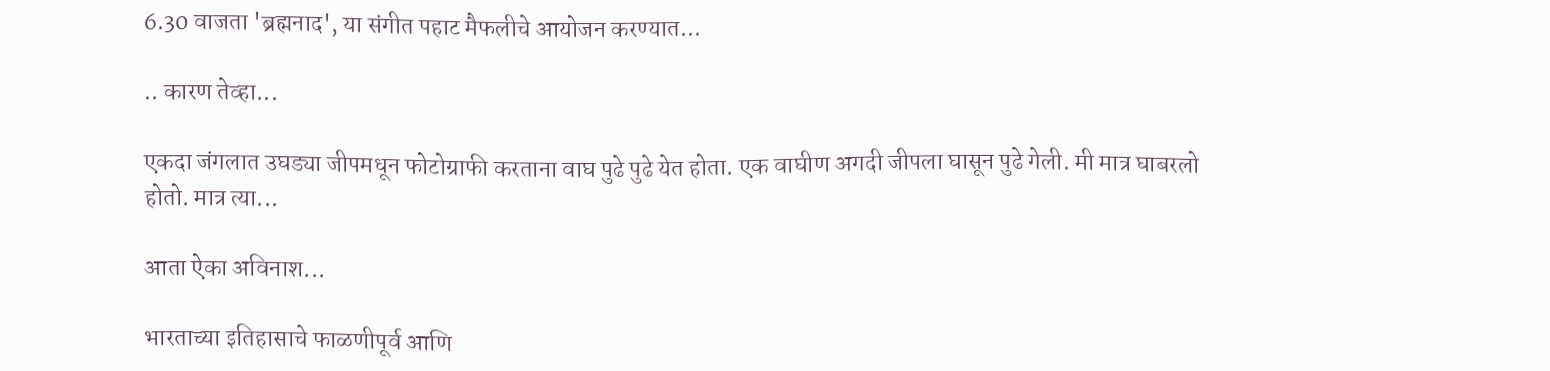6.30 वाजता 'ब्रह्मनाद', या संगीत पहाट मैफलीचे आयोजन करण्यात...

.. कारण तेव्हा...

एकदा जंगलात उघड्या जीपमधून फोटोग्राफी करताना वाघ पुढे पुढे येत होता. एक वाघीण अगदी जीपला घासून पुढे गेली. मी मात्र घाबरलो होतो. मात्र त्या...

आता ऐका अविनाश...

भारताच्या इतिहासाचे फाळणीपूर्व आणि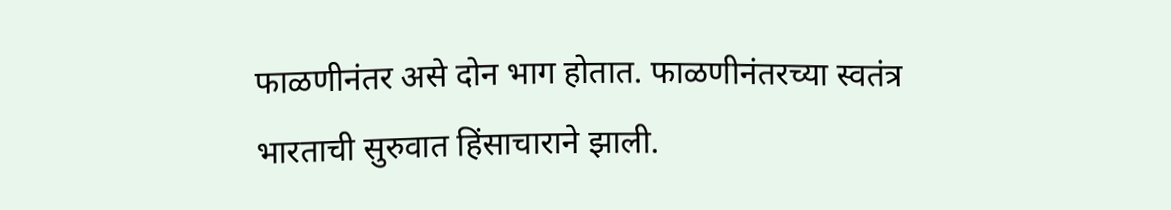फाळणीनंतर असे दोन भाग होतात. फाळणीनंतरच्या स्वतंत्र भारताची सुरुवात हिंसाचाराने झाली.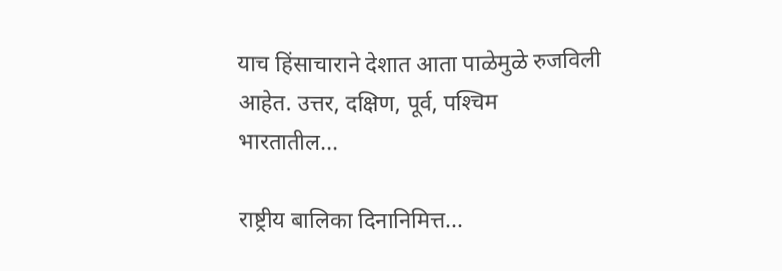याच हिंसाचाराने देशात आता पाळेमुळे रुजविली आहेत. उत्तर, दक्षिण, पूर्व, पश्‍चिम भारतातील...

राष्ट्रीय बालिका दिनानिमित्त...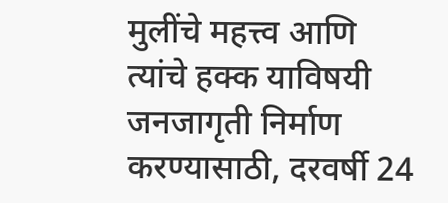मुलींचे महत्त्व आणि त्यांचे हक्क याविषयी जनजागृती निर्माण करण्यासाठी, दरवर्षी 24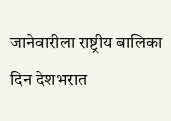जानेवारीला राष्ट्रीय बालिका दिन देशभरात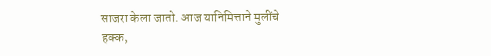साजरा केला जातो. आज यानिमित्ताने मुलींचे हक्क,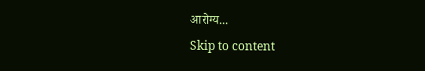आरोग्य...
Skip to content